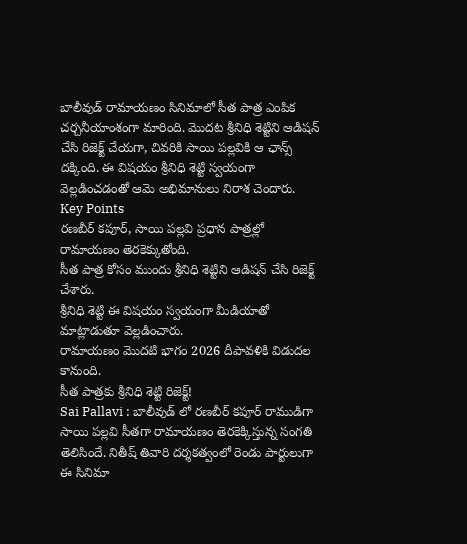బాలీవుడ్ రామాయణం సినిమాలో సీత పాత్ర ఎంపిక చర్చనీయాంశంగా మారింది. మొదట శ్రీనిధి శెట్టిని ఆడిషన్ చేసి రిజెక్ట్ చేయగా, చివరికి సాయి పల్లవికి ఆ ఛాన్స్ దక్కింది. ఈ విషయం శ్రీనిధి శెట్టి స్వయంగా వెల్లడించడంతో ఆమె అభిమానులు నిరాశ చెందారు.
Key Points
రణబీర్ కపూర్, సాయి పల్లవి ప్రధాన పాత్రల్లో రామాయణం తెరకెక్కుతోంది.
సీత పాత్ర కోసం ముందు శ్రీనిధి శెట్టిని ఆడిషన్ చేసి రిజెక్ట్ చేశారు.
శ్రీనిధి శెట్టి ఈ విషయం స్వయంగా మీడియాతో మాట్లాడుతూ వెల్లడించారు.
రామాయణం మొదటి భాగం 2026 దీపావళికి విడుదల కానుంది.
సీత పాత్రకు శ్రీనిధి శెట్టి రిజెక్ట్!
Sai Pallavi : బాలీవుడ్ లో రణబీర్ కపూర్ రాముడిగా సాయి పల్లవి సీతగా రామాయణం తెరకెక్కిస్తున్న సంగతి తెలిసిందే. నితీష్ తివారి దర్శకత్వంలో రెండు పార్టులుగా ఈ సినిమా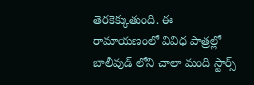తెరకెక్కుతుంది. ఈ రామాయణంలో వివిధ పాత్రల్లో బాలీవుడ్ లోని చాలా మంది స్టార్స్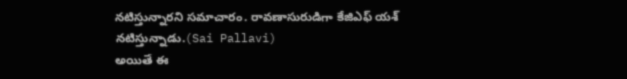నటిస్తున్నారని సమాచారం. రావణాసురుడిగా కేజిఎఫ్ యశ్ నటిస్తున్నాడు.(Sai Pallavi)
అయితే ఈ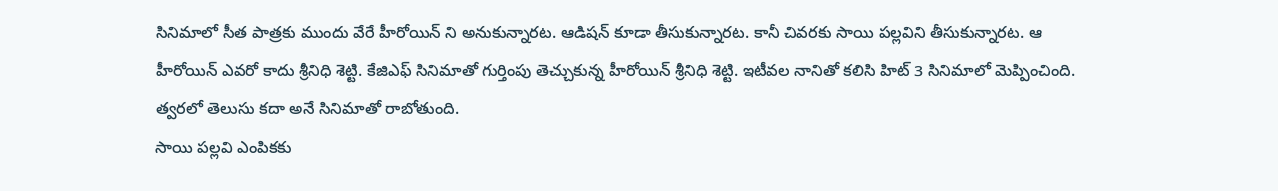సినిమాలో సీత పాత్రకు ముందు వేరే హీరోయిన్ ని అనుకున్నారట. ఆడిషన్ కూడా తీసుకున్నారట. కానీ చివరకు సాయి పల్లవిని తీసుకున్నారట. ఆ హీరోయిన్ ఎవరో కాదు శ్రీనిధి శెట్టి. కేజిఎఫ్ సినిమాతో గుర్తింపు తెచ్చుకున్న హీరోయిన్ శ్రీనిధి శెట్టి. ఇటీవల నానితో కలిసి హిట్ 3 సినిమాలో మెప్పించింది. త్వరలో తెలుసు కదా అనే సినిమాతో రాబోతుంది.
సాయి పల్లవి ఎంపికకు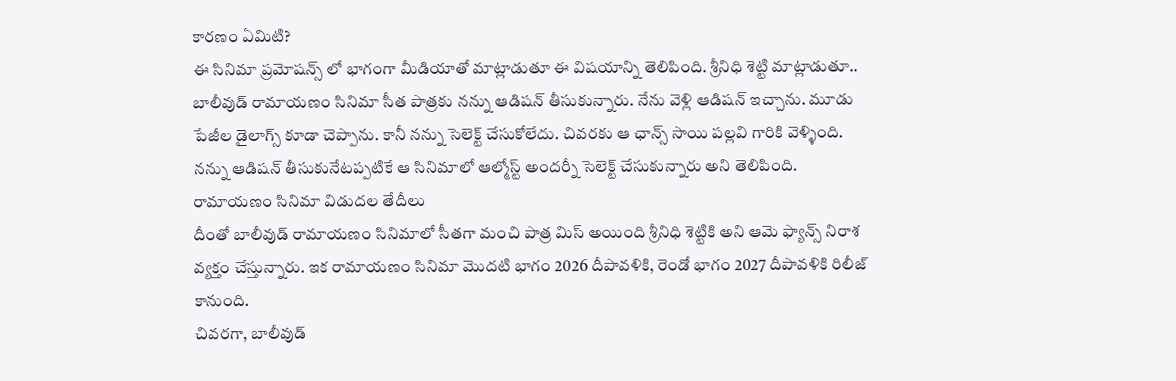కారణం ఏమిటి?
ఈ సినిమా ప్రమోషన్స్ లో భాగంగా మీడియాతో మాట్లాడుతూ ఈ విషయాన్ని తెలిపింది. శ్రీనిధి శెట్టి మాట్లాడుతూ.. బాలీవుడ్ రామాయణం సినిమా సీత పాత్రకు నన్ను ఆడిషన్ తీసుకున్నారు. నేను వెళ్లి ఆడిషన్ ఇచ్చాను. మూడు పేజీల డైలాగ్స్ కూడా చెప్పాను. కానీ నన్ను సెలెక్ట్ చేసుకోలేదు. చివరకు ఆ ఛాన్స్ సాయి పల్లవి గారికి వెళ్ళింది. నన్ను ఆడిషన్ తీసుకునేటప్పటికే ఆ సినిమాలో ఆల్మోస్ట్ అందర్నీ సెలెక్ట్ చేసుకున్నారు అని తెలిపింది.
రామాయణం సినిమా విడుదల తేదీలు
దీంతో బాలీవుడ్ రామాయణం సినిమాలో సీతగా మంచి పాత్ర మిస్ అయింది శ్రీనిధి శెట్టికి అని ఆమె ఫ్యాన్స్ నిరాశ వ్యక్తం చేస్తున్నారు. ఇక రామాయణం సినిమా మొదటి భాగం 2026 దీపావళికి, రెండో భాగం 2027 దీపావళికి రిలీజ్ కానుంది.
చివరగా, బాలీవుడ్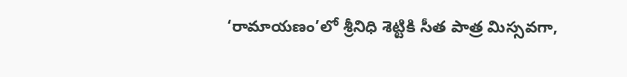‘రామాయణం’లో శ్రీనిధి శెట్టికి సీత పాత్ర మిస్సవగా,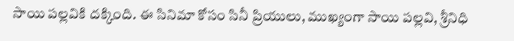సాయి పల్లవికి దక్కింది. ఈ సినిమా కోసం సినీ ప్రియులు, ముఖ్యంగా సాయి పల్లవి, శ్రీనిధి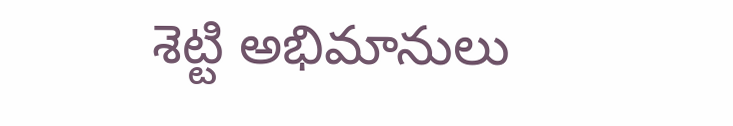శెట్టి అభిమానులు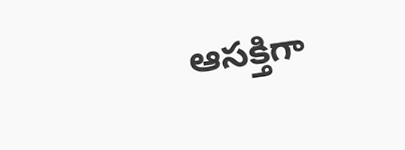ఆసక్తిగా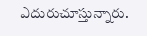ఎదురుచూస్తున్నారు.